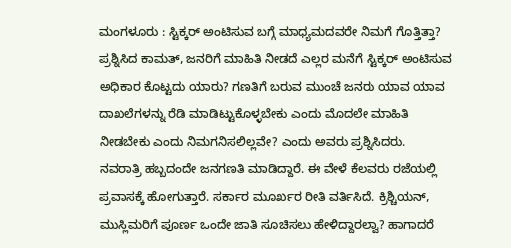ಮಂಗಳೂರು : ಸ್ಟಿಕ್ಕರ್ ಅಂಟಿಸುವ ಬಗ್ಗೆ ಮಾಧ್ಯಮದವರೇ ನಿಮಗೆ ಗೊತ್ತಿತ್ತಾ? ಪ್ರಶ್ನಿಸಿದ ಕಾಮತ್, ಜನರಿಗೆ ಮಾಹಿತಿ ನೀಡದೆ ಎಲ್ಲರ ಮನೆಗೆ ಸ್ಟಿಕ್ಕರ್ ಅಂಟಿಸುವ ಅಧಿಕಾರ ಕೊಟ್ಟದು ಯಾರು? ಗಣತಿಗೆ ಬರುವ ಮುಂಚೆ ಜನರು ಯಾವ ಯಾವ ದಾಖಲೆಗಳನ್ನು ರೆಡಿ ಮಾಡಿಟ್ಟುಕೊಳ್ಳಬೇಕು ಎಂದು ಮೊದಲೇ ಮಾಹಿತಿ ನೀಡಬೇಕು ಎಂದು ನಿಮಗನಿಸಲಿಲ್ಲವೇ? ಎಂದು ಅವರು ಪ್ರಶ್ನಿಸಿದರು.
ನವರಾತ್ರಿ ಹಬ್ಬದಂದೇ ಜನಗಣತಿ ಮಾಡಿದ್ದಾರೆ. ಈ ವೇಳೆ ಕೆಲವರು ರಜೆಯಲ್ಲಿ ಪ್ರವಾಸಕ್ಕೆ ಹೋಗುತ್ತಾರೆ. ಸರ್ಕಾರ ಮೂರ್ಖರ ರೀತಿ ವರ್ತಿಸಿದೆ. ಕ್ರಿಶ್ಚಿಯನ್, ಮುಸ್ಲಿಮರಿಗೆ ಪೂರ್ಣ ಒಂದೇ ಜಾತಿ ಸೂಚಿಸಲು ಹೇಳಿದ್ದಾರಲ್ವಾ? ಹಾಗಾದರೆ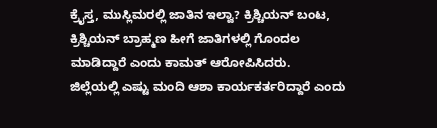ಕ್ರೈಸ್ತ, ಮುಸ್ಲಿಮರಲ್ಲಿ ಜಾತಿನ ಇಲ್ವಾ? ಕ್ರಿಶ್ಚಿಯನ್ ಬಂಟ, ಕ್ರಿಶ್ಚಿಯನ್ ಬ್ರಾಹ್ಮಣ ಹೀಗೆ ಜಾತಿಗಳಲ್ಲಿ ಗೊಂದಲ ಮಾಡಿದ್ದಾರೆ ಎಂದು ಕಾಮತ್ ಆರೋಪಿಸಿದರು.
ಜಿಲ್ಲೆಯಲ್ಲಿ ಎಷ್ಟು ಮಂದಿ ಆಶಾ ಕಾರ್ಯಕರ್ತರಿದ್ದಾರೆ ಎಂದು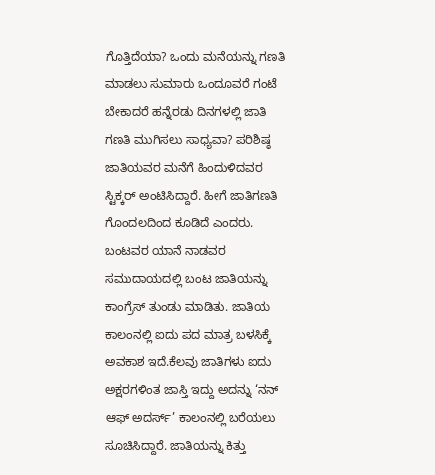ಗೊತ್ತಿದೆಯಾ? ಒಂದು ಮನೆಯನ್ನು ಗಣತಿ ಮಾಡಲು ಸುಮಾರು ಒಂದೂವರೆ ಗಂಟೆ ಬೇಕಾದರೆ ಹನ್ನೆರಡು ದಿನಗಳಲ್ಲಿ ಜಾತಿ ಗಣತಿ ಮುಗಿಸಲು ಸಾಧ್ಯವಾ? ಪರಿಶಿಷ್ಠ ಜಾತಿಯವರ ಮನೆಗೆ ಹಿಂದುಳಿದವರ ಸ್ಟಿಕ್ಕರ್ ಅಂಟಿಸಿದ್ದಾರೆ. ಹೀಗೆ ಜಾತಿಗಣತಿ ಗೊಂದಲದಿಂದ ಕೂಡಿದೆ ಎಂದರು.
ಬಂಟವರ ಯಾನೆ ನಾಡವರ ಸಮುದಾಯದಲ್ಲಿ ಬಂಟ ಜಾತಿಯನ್ನು ಕಾಂಗ್ರೆಸ್ ತುಂಡು ಮಾಡಿತು. ಜಾತಿಯ ಕಾಲಂನಲ್ಲಿ ಐದು ಪದ ಮಾತ್ರ ಬಳಸಿಕ್ಕೆ ಅವಕಾಶ ಇದೆ.ಕೆಲವು ಜಾತಿಗಳು ಐದು ಅಕ್ಷರಗಳಿಂತ ಜಾಸ್ತಿ ಇದ್ದು ಅದನ್ನು ‘ನನ್ ಆಫ್ ಅದರ್ಸ್’ ಕಾಲಂನಲ್ಲಿ ಬರೆಯಲು ಸೂಚಿಸಿದ್ದಾರೆ. ಜಾತಿಯನ್ನು ಕಿತ್ತು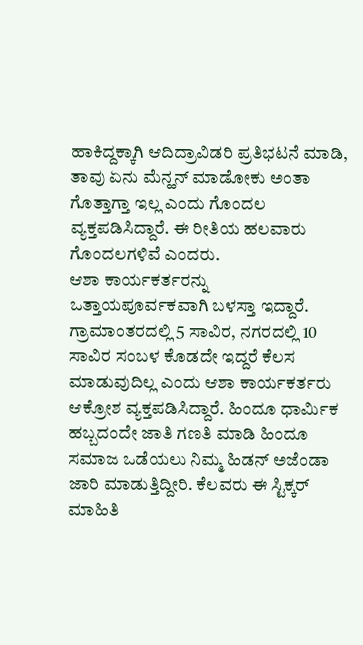ಹಾಕಿದ್ದಕ್ಕಾಗಿ ಆದಿದ್ರಾವಿಡರಿ ಪ್ರತಿಭಟನೆ ಮಾಡಿ, ತಾವು ಏನು ಮೆನ್ಹನ್ ಮಾಡೋಕು ಅಂತಾ ಗೊತ್ತಾಗ್ತಾ ಇಲ್ಲ ಎಂದು ಗೊಂದಲ ವ್ಯಕ್ತಪಡಿಸಿದ್ದಾರೆ. ಈ ರೀತಿಯ ಹಲವಾರು ಗೊಂದಲಗಳಿವೆ ಎಂದರು.
ಆಶಾ ಕಾರ್ಯಕರ್ತರನ್ನು ಒತ್ತಾಯಪೂರ್ವಕವಾಗಿ ಬಳಸ್ತಾ ಇದ್ದಾರೆ. ಗ್ರಾಮಾಂತರದಲ್ಲಿ 5 ಸಾವಿರ, ನಗರದಲ್ಲಿ 10 ಸಾವಿರ ಸಂಬಳ ಕೊಡದೇ ಇದ್ದರೆ ಕೆಲಸ ಮಾಡುವುದಿಲ್ಲ ಎಂದು ಆಶಾ ಕಾರ್ಯಕರ್ತರು ಆಕ್ರೋಶ ವ್ಯಕ್ತಪಡಿಸಿದ್ದಾರೆ. ಹಿಂದೂ ಧಾರ್ಮಿಕ ಹಬ್ಬದಂದೇ ಜಾತಿ ಗಣತಿ ಮಾಡಿ ಹಿಂದೂ ಸಮಾಜ ಒಡೆಯಲು ನಿಮ್ಮ ಹಿಡನ್ ಅಜೆಂಡಾ ಜಾರಿ ಮಾಡುತ್ತಿದ್ದೀರಿ. ಕೆಲವರು ಈ ಸ್ಟಿಕ್ಕರ್ ಮಾಹಿತಿ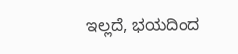ಇಲ್ಲದೆ, ಭಯದಿಂದ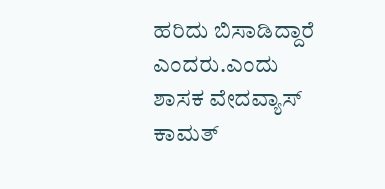ಹರಿದು ಬಿಸಾಡಿದ್ದಾರೆ ಎಂದರು.ಎಂದು ಶಾಸಕ ವೇದವ್ಯಾಸ್ ಕಾಮತ್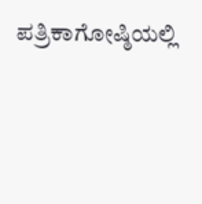ಪತ್ರಿಕಾಗೋಷ್ಠಿಯಲ್ಲಿ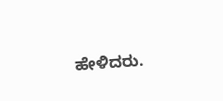ಹೇಳಿದರು.